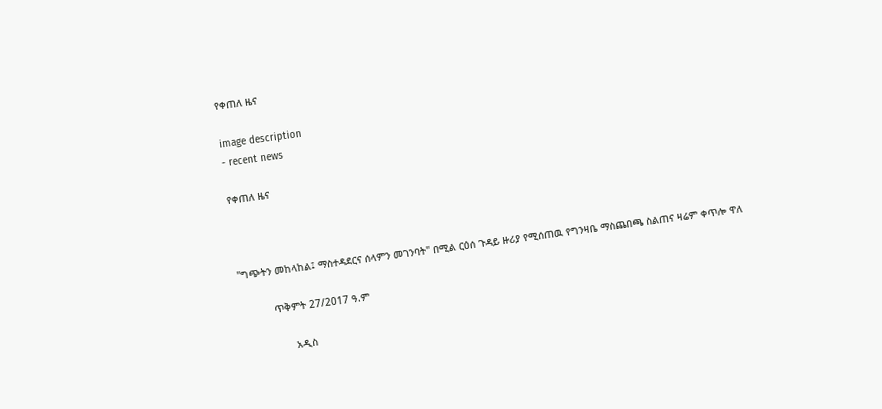የቀጠለ ዜና

image description
- recent news

የቀጠለ ዜና



"ግጭትን መከላከል፤ ማስተዳደርና ሰላምን መገንባት" በሚል ርዕሰ ጉዳይ ዙሪያ የሚሰጠዉ የግንዛቤ ማስጨበጫ ስልጠና ዛሬም ቀጥሎ ዋለ

           ጥቅምት 27/2017 ዓ.ም

                 አዲስ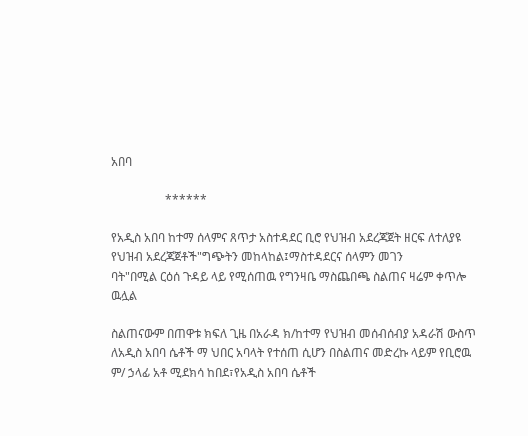አበባ

                  ******

የአዲስ አበባ ከተማ ሰላምና ጸጥታ አስተዳደር ቢሮ የህዝብ አደረጃጀት ዘርፍ ለተለያዩ የህዝብ አደረጃጀቶች"ግጭትን መከላከል፤ማስተዳደርና ሰላምን መገን
ባት"በሚል ርዕሰ ጉዳይ ላይ የሚሰጠዉ የግንዛቤ ማስጨበጫ ስልጠና ዛሬም ቀጥሎ  ዉሏል

ስልጠናውም በጠዋቱ ክፍለ ጊዜ በአራዳ ክ/ከተማ የህዝብ መሰብሰብያ አዳራሽ ውስጥ ለአዲስ አበባ ሴቶች ማ ህበር አባላት የተሰጠ ሲሆን በስልጠና መድረኩ ላይም የቢሮዉ ም/ ኃላፊ አቶ ሚደክሳ ከበደ፣የአዲስ አበባ ሴቶች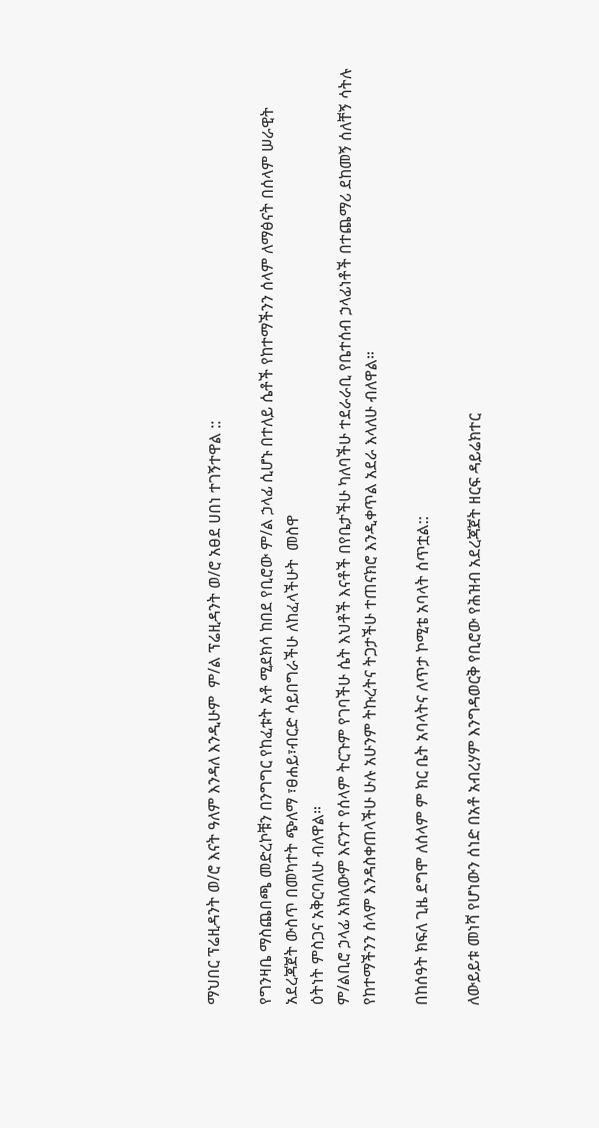ማህበር ፕሬዚዳንት ወ/ሮ እናት ዓለም እንዳለ እንዲሁም  ም/ል ፕሬዚዳንት ወ/ሮ አፀደ ሀበነ ተገኝተዋል ::

የግንዛቤ ማስጨበጫ መድረኮቹን በንግግር የከፈቱት አቶ ሚደክሳ ከበደ የቢሮው ም/ል ኃላፊ ሲሆኑ በተለይ ሴቶች የከተማችንን ሰላም ለማፅናት በሰላም ሠራዊት አደረጃጀት ውስጥ በመካተት ጭለማ ፣ፀሐይ፣ብርድ ሳይበግራችሁ ለከፈላችሁት  መስዋ
ዕትነት ምስጋና አቅርባለሁ ብለዋል።
ም/ልቢሮ ኃላፊ አክለውም እናንተ የሰላም ትርጉም የገባችሁ ሴት እህቶች እናቶች በየቤታችሁ ካለባችሁ ተደራራቢ የቤተሰብ ኃላፊነቶች በተጨማሪ ደከመኝ ሰለቸኝ ሳትሉ የከተማችንን ሰላም እንዳስቀጠላችሁ ሁሉ አሁንም ትኩረትና ትጋታችሁ ተጠናክሮ እንዲቀጥል አደራ እላለሁ ብለዋል።

በከሰዓት ክፍለ ጊዜ ደግሞ ለሰላም ም ክር ቤት አባላትና ለጥታ ኮሚቴ አባላት ሰጥቷል::

ለውይይቱ መነሻ የሆነውን ሰነድ በአቶ አብረሃም እንግዳወርቅ የቢሮው የሕዝብ አደረጃጀት ዘርፍ ዳይሬክተር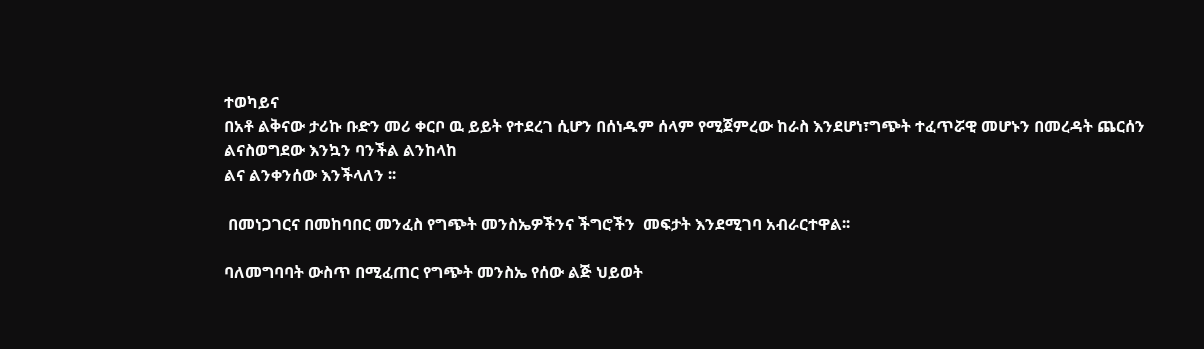ተወካይና
በአቶ ልቅናው ታሪኩ ቡድን መሪ ቀርቦ ዉ ይይት የተደረገ ሲሆን በሰነዱም ሰላም የሚጀምረው ከራስ እንደሆነ፣ግጭት ተፈጥሯዊ መሆኑን በመረዳት ጨርሰን ልናስወግደው እንኳን ባንችል ልንከላከ
ልና ልንቀንሰው እንችላለን ፡፡

 በመነጋገርና በመከባበር መንፈስ የግጭት መንስኤዎችንና ችግሮችን  መፍታት እንደሚገባ አብራርተዋል፡፡

ባለመግባባት ውስጥ በሚፈጠር የግጭት መንስኤ የሰው ልጅ ህይወት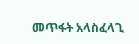መጥፋት አላስፈላጊ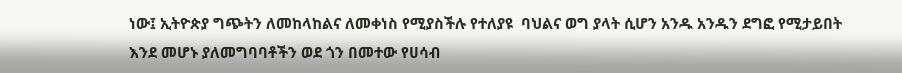ነው፤ ኢትዮጵያ ግጭትን ለመከላከልና ለመቀነስ የሚያስችሉ የተለያዩ  ባህልና ወግ ያላት ሲሆን አንዱ አንዱን ደግፎ የሚታይበት እንደ መሆኑ ያለመግባባቶችን ወደ ጎን በመተው የሀሳብ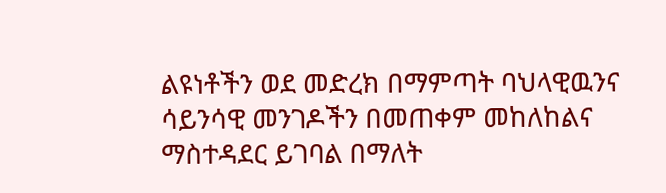ልዩነቶችን ወደ መድረክ በማምጣት ባህላዊዉንና ሳይንሳዊ መንገዶችን በመጠቀም መከለከልና ማስተዳደር ይገባል በማለት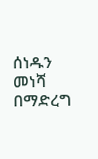ሰነዱን መነሻ በማድረግ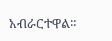አብራርተዋል።